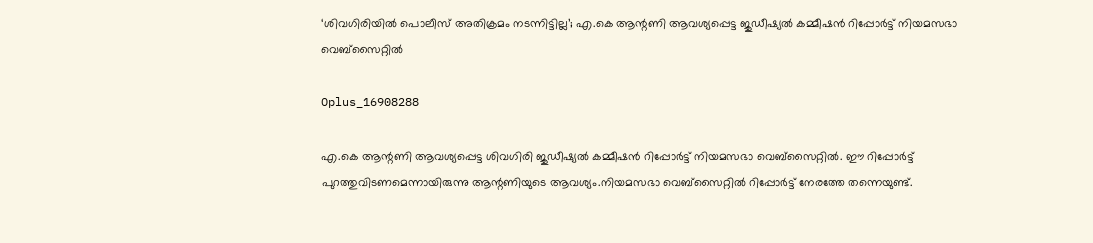‘ശിവഗിരിയില്‍ പൊലീസ് അതിക്രമം നടന്നിട്ടില്ല’; എ.കെ ആന്റണി ആവശ്യപ്പെട്ട ജുഡീഷ്യല്‍ കമ്മീഷൻ റിപ്പോര്‍ട്ട് നിയമസഭാ വെബ്സൈറ്റില്‍

Oplus_16908288

എ.കെ ആന്റണി ആവശ്യപ്പെട്ട ശിവഗിരി ജുഡീഷ്യല്‍ കമ്മീഷൻ റിപ്പോർട്ട് നിയമസഭാ വെബ്സൈറ്റില്‍. ഈ റിപ്പോർട്ട് പുറത്തുവിടണമെന്നായിരുന്നു ആന്റണിയുടെ ആവശ്യം.നിയമസഭാ വെബ്സൈറ്റില്‍ റിപ്പോർട്ട് നേരത്തേ തന്നെയുണ്ട്.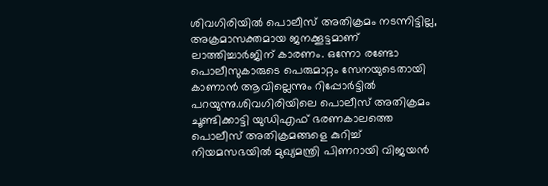ശിവഗിരിയില്‍ പൊലീസ് അതിക്രമം നടന്നിട്ടില്ല, അക്രമാസക്തമായ ജനക്കൂട്ടമാണ് ലാത്തിച്ചാർജിന് കാരണം. ഒന്നോ രണ്ടോ പൊലീസുകാരുടെ പെരുമാറ്റം സേനയുടെതായി കാണാൻ ആവില്ലെന്നും റിപ്പോർട്ടില്‍ പറയുന്നു.ശിവഗിരിയിലെ പൊലീസ് അതിക്രമം ചൂണ്ടിക്കാട്ടി യുഡിഎഫ് ഭരണകാലത്തെ പൊലീസ് അതിക്രമങ്ങളെ കുറിച്ച്‌ നിയമസഭയില്‍ മുഖ്യമന്ത്രി പിണറായി വിജയന്‍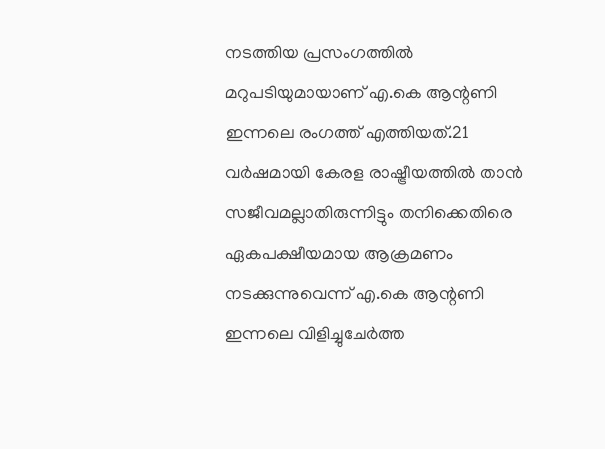നടത്തിയ പ്രസംഗത്തില്‍ മറുപടിയുമായാണ് എ.കെ ആന്റണി ഇന്നലെ രംഗത്ത് എത്തിയത്.21 വർഷമായി കേരള രാഷ്ട്രീയത്തില്‍ താൻ സജീവമല്ലാതിരുന്നിട്ടും തനിക്കെതിരെ ഏകപക്ഷീയമായ ആക്രമണം നടക്കുന്നുവെന്ന് എ.കെ ആന്റണി ഇന്നലെ വിളിച്ചുചേര്‍ത്ത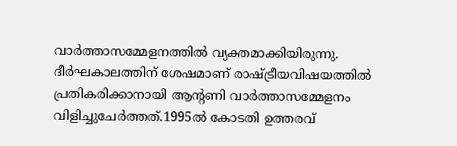വാര്‍ത്താസമ്മേളനത്തില്‍ വ്യക്തമാക്കിയിരുന്നു. ദീര്‍ഘകാലത്തിന് ശേഷമാണ് രാഷ്ട്രീയവിഷയത്തില്‍ പ്രതികരിക്കാനായി ആന്റണി വാര്‍ത്താസമ്മേളനം വിളിച്ചുചേര്‍ത്തത്.1995ല്‍ കോടതി ഉത്തരവ്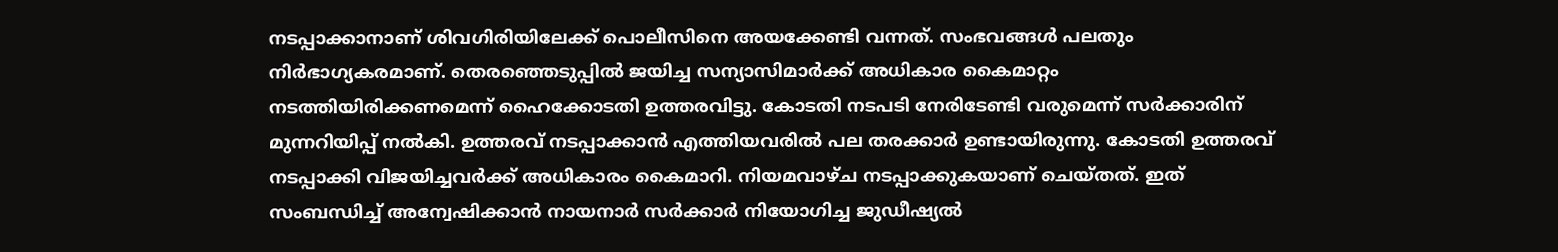നടപ്പാക്കാനാണ് ശിവഗിരിയിലേക്ക് പൊലീസിനെ അയക്കേണ്ടി വന്നത്. സംഭവങ്ങള്‍ പലതും നിർഭാഗ്യകരമാണ്. തെരഞ്ഞെടുപ്പില്‍ ജയിച്ച സന്യാസിമാർക്ക് അധികാര കൈമാറ്റം നടത്തിയിരിക്കണമെന്ന് ഹൈക്കോടതി ഉത്തരവിട്ടു. കോടതി നടപടി നേരിടേണ്ടി വരുമെന്ന് സർക്കാരിന് മുന്നറിയിപ്പ് നല്‍കി. ഉത്തരവ് നടപ്പാക്കാൻ എത്തിയവരില്‍ പല തരക്കാർ ഉണ്ടായിരുന്നു. കോടതി ഉത്തരവ് നടപ്പാക്കി വിജയിച്ചവർക്ക് അധികാരം കൈമാറി. നിയമവാഴ്ച നടപ്പാക്കുകയാണ് ചെയ്തത്. ഇത് സംബന്ധിച്ച്‌ അന്വേഷിക്കാൻ നായനാർ സർക്കാർ നിയോഗിച്ച ജുഡീഷ്യല്‍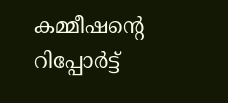കമ്മീഷന്റെ റിപ്പോർട്ട്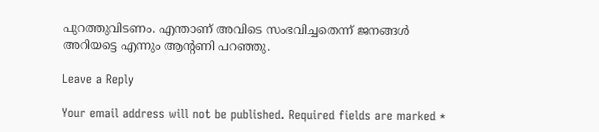പുറത്തുവിടണം. എന്താണ് അവിടെ സംഭവിച്ചതെന്ന് ജനങ്ങള്‍ അറിയട്ടെ എന്നും ആന്റണി പറഞ്ഞു.

Leave a Reply

Your email address will not be published. Required fields are marked *